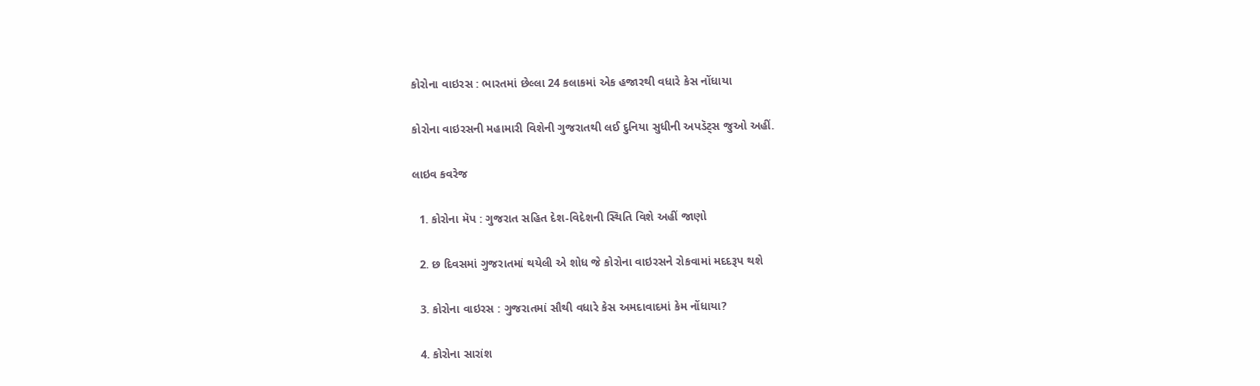કોરોના વાઇરસ : ભારતમાં છેલ્લા 24 કલાકમાં એક હજારથી વધારે કેસ નોંધાયા

કોરોના વાઇરસની મહામારી વિશેની ગુજરાતથી લઈ દુનિયા સુધીની અપડૅટ્સ જુઓ અહીં.

લાઇવ કવરેજ

  1. કોરોના મૅપ : ગુજરાત સહિત દેશ-વિદેશની સ્થિતિ વિશે અહીં જાણો

  2. છ દિવસમાં ગુજરાતમાં થયેલી એ શોધ જે કોરોના વાઇરસને રોકવામાં મદદરૂપ થશે

  3. કોરોના વાઇરસ : ગુજરાતમાં સૌથી વધારે કેસ અમદાવાદમાં કેમ નોંધાયા?

  4. કોરોના સારાંશ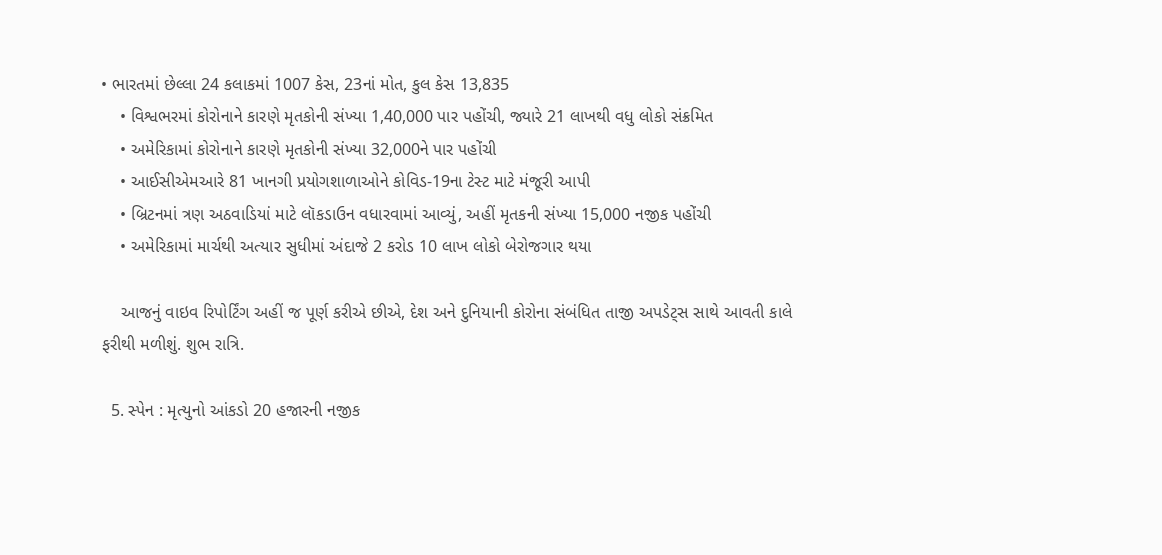• ભારતમાં છેલ્લા 24 કલાકમાં 1007 કેસ, 23નાં મોત, કુલ કેસ 13,835
    • વિશ્વભરમાં કોરોનાને કારણે મૃતકોની સંખ્યા 1,40,000 પાર પહોંચી, જ્યારે 21 લાખથી વધુ લોકો સંક્રમિત
    • અમેરિકામાં કોરોનાને કારણે મૃતકોની સંખ્યા 32,000ને પાર પહોંચી
    • આઈસીએમઆરે 81 ખાનગી પ્રયોગશાળાઓને કોવિડ-19ના ટેસ્ટ માટે મંજૂરી આપી
    • બ્રિટનમાં ત્રણ અઠવાડિયાં માટે લૉકડાઉન વધારવામાં આવ્યું, અહીં મૃતકની સંખ્યા 15,000 નજીક પહોંચી
    • અમેરિકામાં માર્ચથી અત્યાર સુધીમાં અંદાજે 2 કરોડ 10 લાખ લોકો બેરોજગાર થયા

    આજનું વાઇવ રિપોર્ટિંગ અહીં જ પૂર્ણ કરીએ છીએ, દેશ અને દુનિયાની કોરોના સંબંધિત તાજી અપડેટ્સ સાથે આવતી કાલે ફરીથી મળીશું. શુભ રાત્રિ.

  5. સ્પેન : મૃત્યુનો આંકડો 20 હજારની નજીક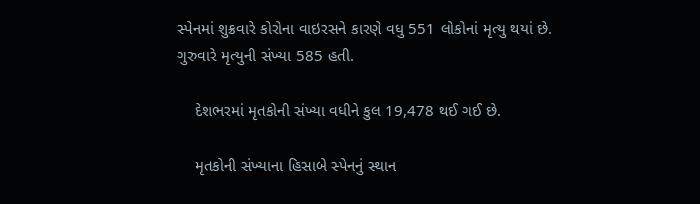સ્પેનમાં શુક્રવારે કોરોના વાઇરસને કારણે વધુ 551 લોકોનાં મૃત્યુ થયાં છે. ગુરુવારે મૃત્યુની સંખ્યા 585 હતી.

    દેશભરમાં મૃતકોની સંખ્યા વધીને કુલ 19,478 થઈ ગઈ છે.

    મૃતકોની સંખ્યાના હિસાબે સ્પેનનું સ્થાન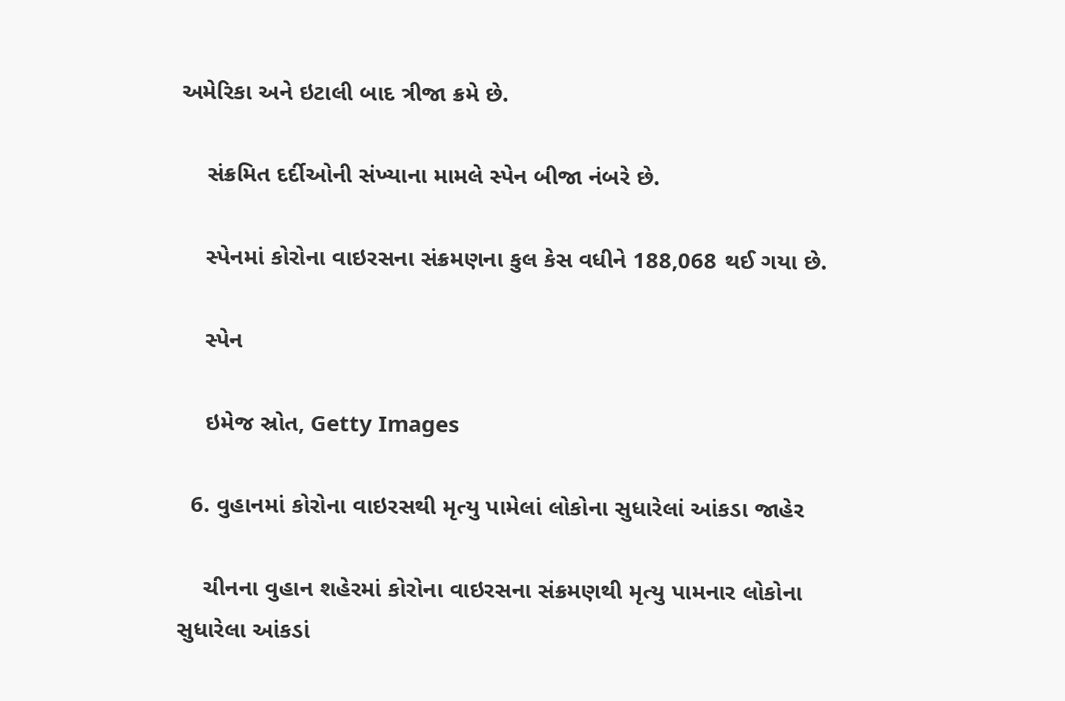અમેરિકા અને ઇટાલી બાદ ત્રીજા ક્રમે છે.

    સંક્રમિત દર્દીઓની સંખ્યાના મામલે સ્પેન બીજા નંબરે છે.

    સ્પેનમાં કોરોના વાઇરસના સંક્રમણના કુલ કેસ વધીને 188,068 થઈ ગયા છે.

    સ્પેન

    ઇમેજ સ્રોત, Getty Images

  6. વુહાનમાં કોરોના વાઇરસથી મૃત્યુ પામેલાં લોકોના સુધારેલાં આંકડા જાહેર

    ચીનના વુહાન શહેરમાં કોરોના વાઇરસના સંક્રમણથી મૃત્યુ પામનાર લોકોના સુધારેલા આંકડાં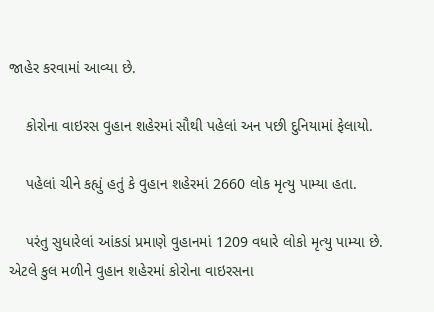જાહેર કરવામાં આવ્યા છે.

    કોરોના વાઇરસ વુહાન શહેરમાં સૌથી પહેલાં અન પછી દુનિયામાં ફેલાયો.

    પહેલાં ચીને કહ્યું હતું કે વુહાન શહેરમાં 2660 લોક મૃત્યુ પામ્યા હતા.

    પરંતુ સુધારેલાં આંકડાં પ્રમાણે વુહાનમાં 1209 વધારે લોકો મૃત્યુ પામ્યા છે. એટલે કુલ મળીને વુહાન શહેરમાં કોરોના વાઇરસના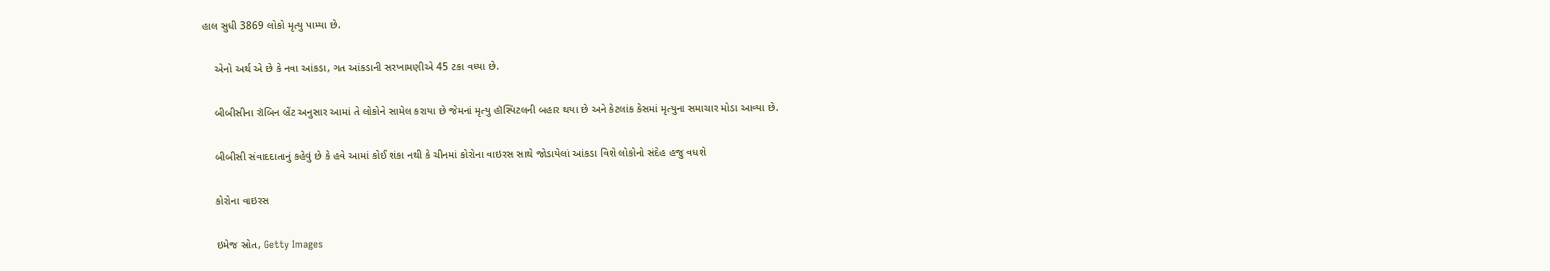હાલ સુધી 3869 લોકો મૃત્યુ પામ્યા છે.

    એનો અર્થ એ છે કે નવા આંકડા, ગત આંકડાની સરખામણીએ 45 ટકા વધ્યા છે.

    બીબીસીના રૉબિન બ્રેંટ અનુસાર આમાં તે લોકોને સામેલ કરાયા છે જેમનાં મૃત્યુ હૉસ્પિટલની બહાર થયા છે અને કેટલાંક કેસમાં મૃત્યુના સમાચાર મોડા આવ્યા છે.

    બીબીસી સંવાદદાતાનું કહેવું છે કે હવે આમાં કોઈ શંકા નથી કે ચીનમાં કોરોના વાઇરસ સાથે જોડાયેલાં આંકડા વિશે લોકોનો સંદેહ હજુ વધશે

    કોરોના વાઇરસ

    ઇમેજ સ્રોત, Getty Images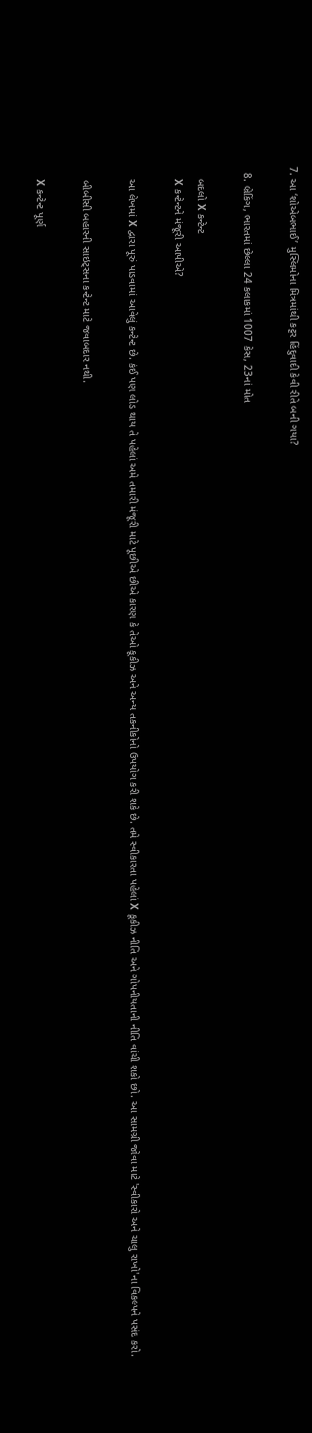7. આ ‘શોએબભાઈ’ મુસ્લિમોના મિત્રમાંથી કટ્ટર હિંદુવાદી કેવી રીતે બની ગયા?

  8. બ્રેકિંગ, ભારતમાં છેલ્લા 24 કલાકમાં 1007 કેસ, 23નાં મોત

    બદલો X કન્ટેન્ટ
    X કન્ટેન્ટને મંજૂરી આપીએ?

    આ લેખમાં X દ્વારા પૂરું પાડવામાં આવેલું કન્ટેન્ટ છે. કંઈ પણ લોડ થાય તે પહેલાં અમે તમારી મંજૂરી માટે પૂછીએ છીએ કારણ કે તેઓ કૂકીઝ અને અન્ય તકનીકોનો ઉપયોગ કરી શકે છે. તમે સ્વીકારતા પહેલાં X કૂકીઝ નીતિ અને ગોપનીયતાની નીતિ વાંચી શકો છો. આ સામગ્રી જોવા માટે 'સ્વીકારો અને ચાલુ રાખો'ના વિકલ્પને પસંદ કરો.

    બીબીસી બહારની સાઇટ્સના કન્ટેન્ટ માટે જવાબદાર નથી.

    X કન્ટેન્ટ પૂર્ણ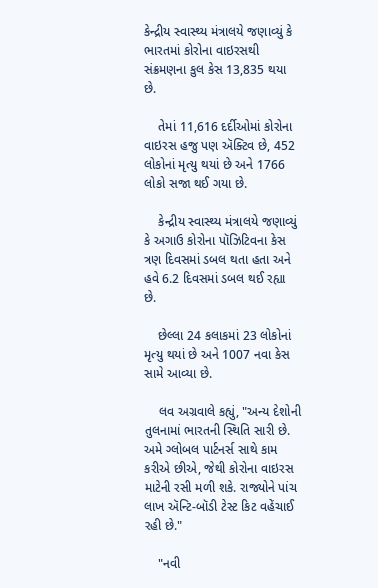કેન્દ્રીય સ્વાસ્થ્ય મંત્રાલયે જણાવ્યું કે ભારતમાં કોરોના વાઇરસથી સંક્રમણના કુલ કેસ 13,835 થયા છે.

    તેમાં 11,616 દર્દીઓમાં કોરોના વાઇરસ હજુ પણ ઍક્ટિવ છે, 452 લોકોનાં મૃત્યુ થયાં છે અને 1766 લોકો સજા થઈ ગયા છે.

    કેન્દ્રીય સ્વાસ્થ્ય મંત્રાલયે જણાવ્યું કે અગાઉ કોરોના પૉઝિટિવના કેસ ત્રણ દિવસમાં ડબલ થતા હતા અને હવે 6.2 દિવસમાં ડબલ થઈ રહ્યા છે.

    છેલ્લા 24 કલાકમાં 23 લોકોનાં મૃત્યુ થયાં છે અને 1007 નવા કેસ સામે આવ્યા છે.

    લવ અગ્રવાલે કહ્યું, "અન્ય દેશોની તુલનામાં ભારતની સ્થિતિ સારી છે. અમે ગ્લોબલ પાર્ટનર્સ સાથે કામ કરીએ છીએ, જેથી કોરોના વાઇરસ માટેની રસી મળી શકે. રાજ્યોને પાંચ લાખ ઍન્ટિ-બૉડી ટેસ્ટ કિટ વહેંચાઈ રહી છે."

    "નવી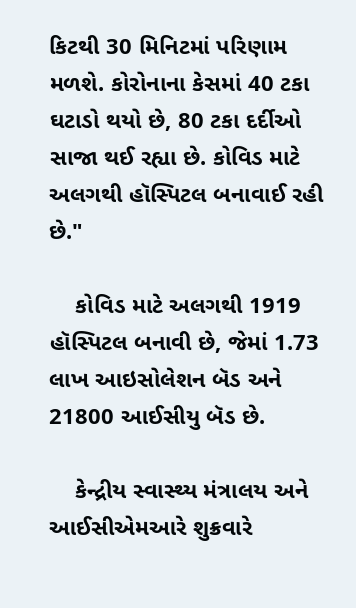કિટથી 30 મિનિટમાં પરિણામ મળશે. કોરોનાના કેસમાં 40 ટકા ઘટાડો થયો છે, 80 ટકા દર્દીઓ સાજા થઈ રહ્યા છે. કોવિડ માટે અલગથી હૉસ્પિટલ બનાવાઈ રહી છે."

    કોવિડ માટે અલગથી 1919 હૉસ્પિટલ બનાવી છે, જેમાં 1.73 લાખ આઇસોલેશન બૅડ અને 21800 આઈસીયુ બૅડ છે.

    કેન્દ્રીય સ્વાસ્થ્ય મંત્રાલય અને આઈસીએમઆરે શુક્રવારે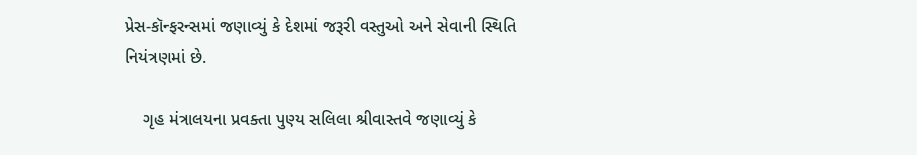પ્રેસ-કૉન્ફરન્સમાં જણાવ્યું કે દેશમાં જરૂરી વસ્તુઓ અને સેવાની સ્થિતિ નિયંત્રણમાં છે.

    ગૃહ મંત્રાલયના પ્રવક્તા પુણ્ય સલિલા શ્રીવાસ્તવે જણાવ્યું કે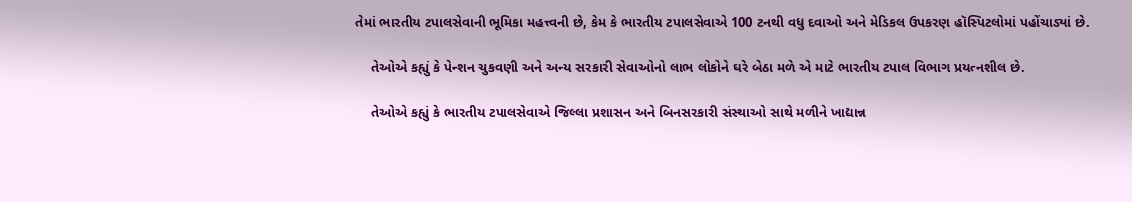તેમાં ભારતીય ટપાલસેવાની ભૂમિકા મહત્ત્વની છે, કેમ કે ભારતીય ટપાલસેવાએ 100 ટનથી વધુ દવાઓ અને મેડિકલ ઉપકરણ હૉસ્પિટલોમાં પહોંચાડ્યાં છે.

    તેઓએ કહ્યું કે પેન્શન ચુકવણી અને અન્ય સરકારી સેવાઓનો લાભ લોકોને ઘરે બેઠા મળે એ માટે ભારતીય ટપાલ વિભાગ પ્રયત્નશીલ છે.

    તેઓએ કહ્યું કે ભારતીય ટપાલસેવાએ જિલ્લા પ્રશાસન અને બિનસરકારી સંસ્થાઓ સાથે મળીને ખાદ્યાન્ન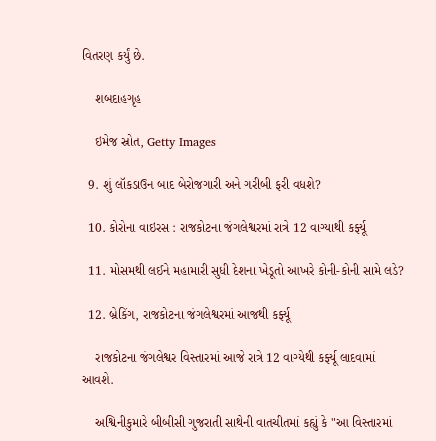વિતરણ કર્યું છે.

    શબદાહગૃહ

    ઇમેજ સ્રોત, Getty Images

  9. શું લૉકડાઉન બાદ બેરોજગારી અને ગરીબી ફરી વધશે?

  10. કોરોના વાઇરસ : રાજકોટના જંગલેશ્વરમાં રાત્રે 12 વાગ્યાથી કર્ફ્યૂ

  11. મોસમથી લઈને મહામારી સુધી દેશના ખેડૂતો આખરે કોની-કોની સામે લડે?

  12. બ્રેકિંગ, રાજકોટના જંગલેશ્વરમાં આજથી કર્ફ્યૂ

    રાજકોટના જંગલેશ્વર વિસ્તારમાં આજે રાત્રે 12 વાગ્યેથી કર્ફ્યૂ લાદવામાં આવશે.

    અશ્વિનીકુમારે બીબીસી ગુજરાતી સાથેની વાતચીતમાં કહ્યું કે "આ વિસ્તારમાં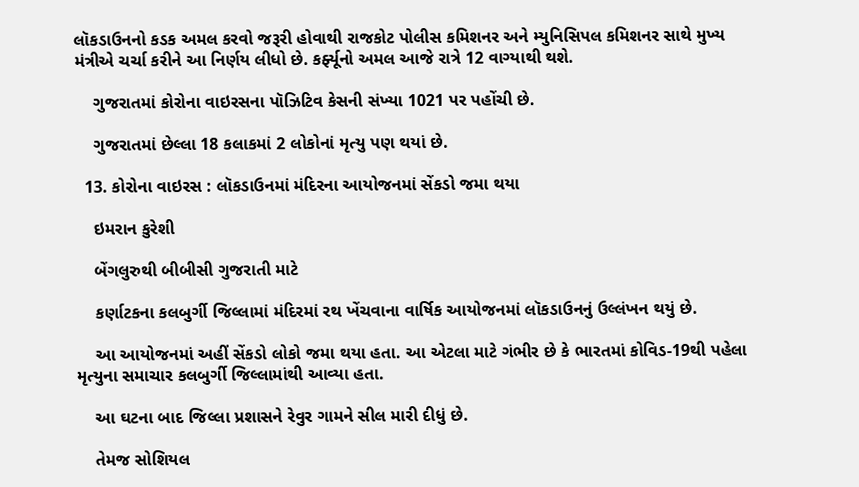લૉકડાઉનનો કડક અમલ કરવો જરૂરી હોવાથી રાજકોટ પોલીસ કમિશનર અને મ્યુનિસિપલ કમિશનર સાથે મુખ્ય મંત્રીએ ચર્ચા કરીને આ નિર્ણય લીધો છે. કર્ફ્યૂનો અમલ આજે રાત્રે 12 વાગ્યાથી થશે.

    ગુજરાતમાં કોરોના વાઇરસના પૉઝિટિવ કેસની સંખ્યા 1021 પર પહોંચી છે.

    ગુજરાતમાં છેલ્લા 18 કલાકમાં 2 લોકોનાં મૃત્યુ પણ થયાં છે.

  13. કોરોના વાઇરસ : લૉકડાઉનમાં મંદિરના આયોજનમાં સેંકડો જમા થયા

    ઇમરાન કુરેશી

    બેંગલુરુથી બીબીસી ગુજરાતી માટે

    કર્ણાટકના કલબુર્ગી જિલ્લામાં મંદિરમાં રથ ખેંચવાના વાર્ષિક આયોજનમાં લૉકડાઉનનું ઉલ્લંખન થયું છે.

    આ આયોજનમાં અહીં સેંકડો લોકો જમા થયા હતા. આ એટલા માટે ગંભીર છે કે ભારતમાં કોવિડ-19થી પહેલા મૃત્યુના સમાચાર કલબુર્ગી જિલ્લામાંથી આવ્યા હતા.

    આ ઘટના બાદ જિલ્લા પ્રશાસને રેવુર ગામને સીલ મારી દીધું છે.

    તેમજ સોશિયલ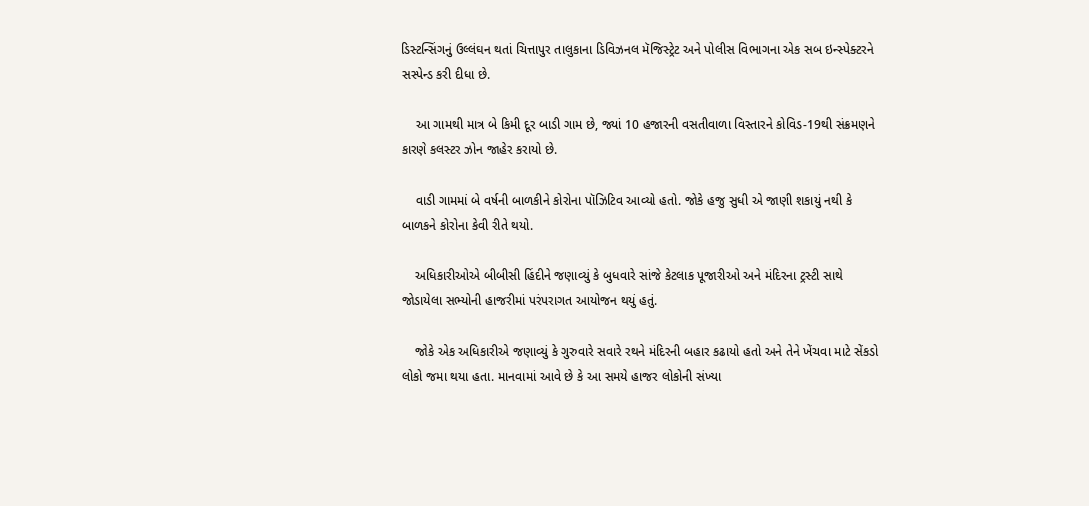ડિસ્ટન્સિંગનું ઉલ્લંઘન થતાં ચિત્તાપુર તાલુકાના ડિવિઝનલ મૅજિસ્ટ્રેટ અને પોલીસ વિભાગના એક સબ ઇન્સ્પેક્ટરને સસ્પેન્ડ કરી દીધા છે.

    આ ગામથી માત્ર બે કિમી દૂર બાડી ગામ છે, જ્યાં 10 હજારની વસતીવાળા વિસ્તારને કોવિડ-19થી સંક્રમણને કારણે કલસ્ટર ઝોન જાહેર કરાયો છે.

    વાડી ગામમાં બે વર્ષની બાળકીને કોરોના પૉઝિટિવ આવ્યો હતો. જોકે હજુ સુધી એ જાણી શકાયું નથી કે બાળકને કોરોના કેવી રીતે થયો.

    અધિકારીઓએ બીબીસી હિંદીને જણાવ્યું કે બુધવારે સાંજે કેટલાક પૂજારીઓ અને મંદિરના ટ્રસ્ટી સાથે જોડાયેલા સભ્યોની હાજરીમાં પરંપરાગત આયોજન થયું હતું.

    જોકે એક અધિકારીએ જણાવ્યું કે ગુરુવારે સવારે રથને મંદિરની બહાર કઢાયો હતો અને તેને ખેંચવા માટે સેંકડો લોકો જમા થયા હતા. માનવામાં આવે છે કે આ સમયે હાજર લોકોની સંખ્યા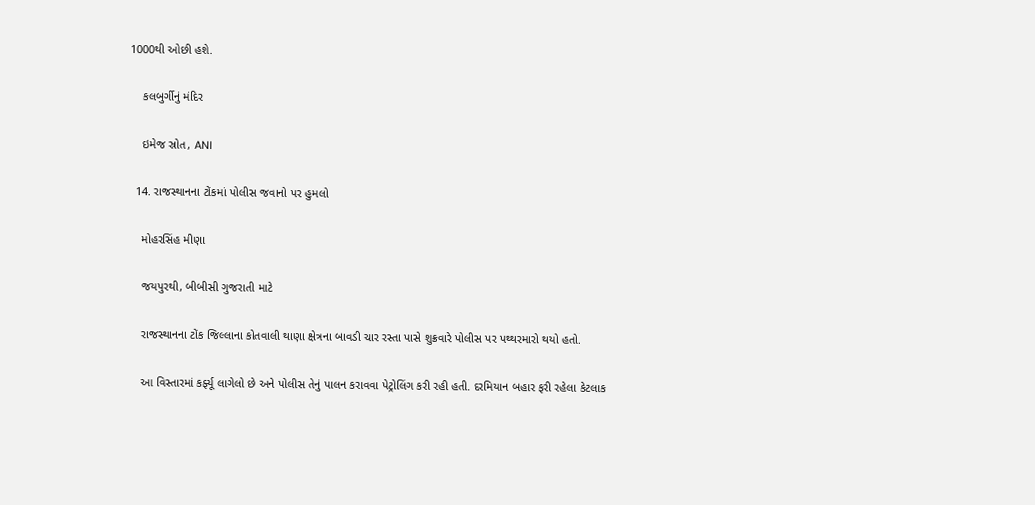1000થી ઓછી હશે.

    કલબુર્ગીનું મંદિર

    ઇમેજ સ્રોત, ANI

  14. રાજસ્થાનના ટોંકમાં પોલીસ જવાનો પર હુમલો

    મોહરસિંહ મીણા

    જયપુરથી, બીબીસી ગુજરાતી માટે

    રાજસ્થાનના ટોંક જિલ્લાના કોતવાલી થાણા ક્ષેત્રના બાવડી ચાર રસ્તા પાસે શુક્રવારે પોલીસ પર પથ્થરમારો થયો હતો.

    આ વિસ્તારમાં કર્ફ્યૂ લાગેલો છે અને પોલીસ તેનું પાલન કરાવવા પેટ્રોલિંગ કરી રહી હતી. દરમિયાન બહાર ફરી રહેલા કેટલાક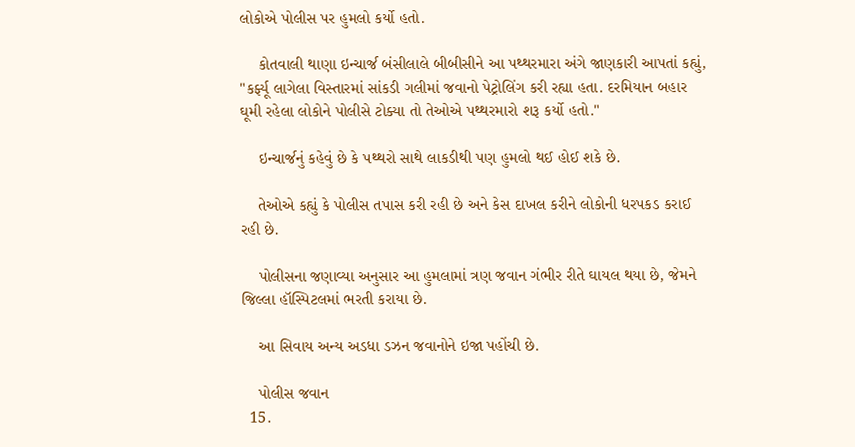લોકોએ પોલીસ પર હુમલો કર્યો હતો.

    કોતવાલી થાણા ઇન્ચાર્જ બંસીલાલે બીબીસીને આ પથ્થરમારા અંગે જાણકારી આપતાં કહ્યું, "કર્ફ્યૂ લાગેલા વિસ્તારમાં સાંકડી ગલીમાં જવાનો પેટ્રોલિંગ કરી રહ્યા હતા. દરમિયાન બહાર ઘૂમી રહેલા લોકોને પોલીસે ટોક્યા તો તેઓએ પથ્થરમારો શરૂ કર્યો હતો."

    ઇન્ચાર્જનું કહેવું છે કે પથ્થરો સાથે લાકડીથી પણ હુમલો થઈ હોઈ શકે છે.

    તેઓએ કહ્યું કે પોલીસ તપાસ કરી રહી છે અને કેસ દાખલ કરીને લોકોની ધરપકડ કરાઈ રહી છે.

    પોલીસના જણાવ્યા અનુસાર આ હુમલામાં ત્રણ જવાન ગંભીર રીતે ઘાયલ થયા છે, જેમને જિલ્લા હૉસ્પિટલમાં ભરતી કરાયા છે.

    આ સિવાય અન્ય અડધા ડઝન જવાનોને ઇજા પહોંચી છે.

    પોલીસ જવાન
  15.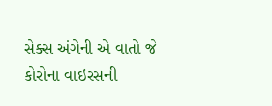સેક્સ અંગેની એ વાતો જે કોરોના વાઇરસની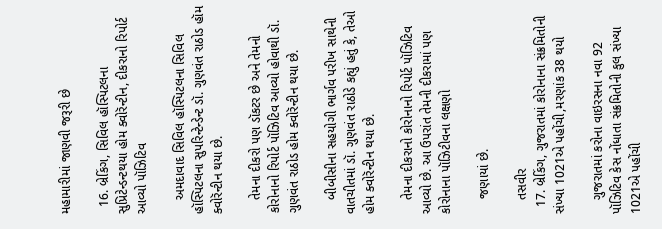મહામારીમાં જાણવી જરૂરી છે

  16. બ્રેકિંગ, સિવિલ હૉસ્પિટલના સુપ્રિટેન્ડન્ટથયા હોમ ક્વોરૅન્ટીન, દીકરાનો રિપોર્ટ આવ્યો પૉઝિટિવ

    અમદાવાદ સિવિલ હૉસ્પિટલના સિવિલ હૉસ્પિટલના સુપરિન્ટેન્ડેન્ટ ડૉ. ગુણવંત રાઠોડ હૉમ ક્વોરૅન્ટીન થયા છે.

    તેમના દીકરો પણ ડૉકટર છે અને તેમનો કોરોનાનો રિપોર્ટ પૉઝિટિવ આવ્યો હોવાથી ડૉ. ગુણવંત રાઠોડ હોમ ક્વોરૅન્ટીન થયા છે.

    બીબીસીના સહયોગી ભાર્ગવ પરીખ સાથેની વાતચીતમાં ડૉ. ગુણવંત રાઠોડે કહ્યું હતું કે, તેઓ હોમ ક્વોરૅન્ટીન થયા છે.

    તેમના દીકરાનો કોરોનાનો રિપોર્ટ પૉઝિટિવ આવ્યો છે. આ ઉપરાંત તેમની દીકરામાં પણ કોરોનાના પૉઝિટીવના લક્ષણો

    જણાયાં છે.

    તસવીર
  17. બ્રેકિંગ, ગુજરાતમાં કોરોનાના સંક્રમિતોની સંખ્યા 1021એ પહોંચી,મરણાંક 38 થયો

    ગુજરાતમાં કરોના વાઇરસના નવા 92 પૉઝિટિવ કેસ નોંધાતા સંક્રમિતોની કુલ સંખ્યા 1021એ પહોંચી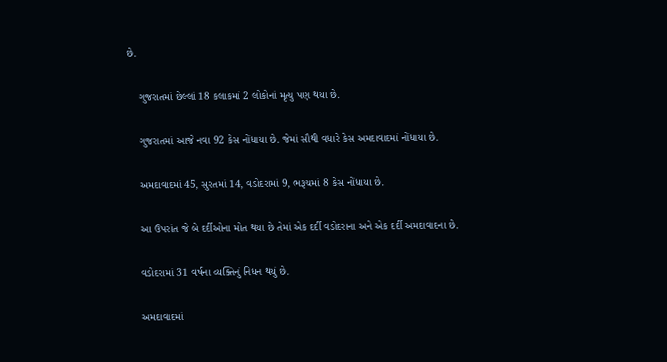છે.

    ગુજરાતમાં છેલ્લાં 18 કલાકમાં 2 લોકોનાં મૃત્યુ પણ થયા છે.

    ગુજરાતમાં આજે નવા 92 કેસ નોંધાયા છે. જેમાં સૌથી વધારે કેસ અમદાવાદમાં નોંધાયા છે.

    અમદાવાદમાં 45, સુરતમાં 14, વડોદરામાં 9, ભરૂચમાં 8 કેસ નોંધાયા છે.

    આ ઉપરાંત જે બે દર્દીઓના મોત થયા છે તેમાં એક દર્દી વડોદરાના અને એક દર્દી અમદાવાદના છે.

    વડોદરામાં 31 વર્ષના વ્યક્તિનું નિધન થયું છે.

    અમદાવાદમાં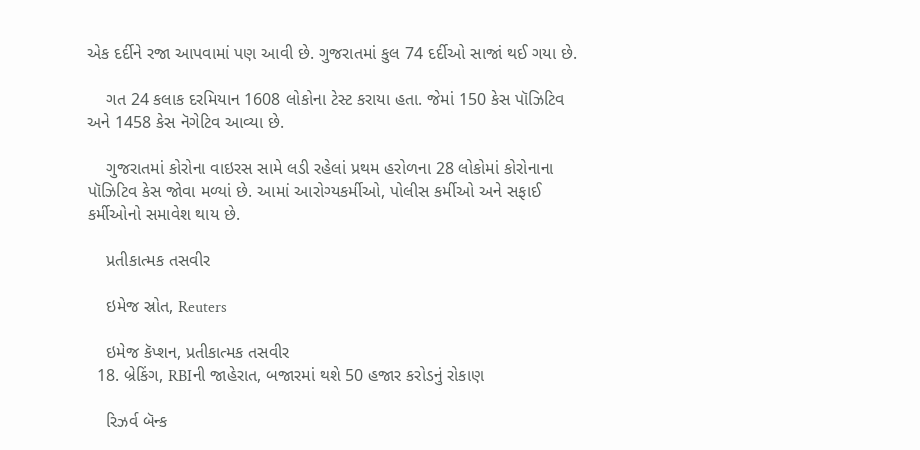એક દર્દીને રજા આપવામાં પણ આવી છે. ગુજરાતમાં કુલ 74 દર્દીઓ સાજાં થઈ ગયા છે.

    ગત 24 કલાક દરમિયાન 1608 લોકોના ટેસ્ટ કરાયા હતા. જેમાં 150 કેસ પૉઝિટિવ અને 1458 કેસ નૅગેટિવ આવ્યા છે.

    ગુજરાતમાં કોરોના વાઇરસ સામે લડી રહેલાં પ્રથમ હરોળના 28 લોકોમાં કોરોનાના પૉઝિટિવ કેસ જોવા મળ્યાં છે. આમાં આરોગ્યકર્મીઓ, પોલીસ કર્મીઓ અને સફાઈ કર્મીઓનો સમાવેશ થાય છે.

    પ્રતીકાત્મક તસવીર

    ઇમેજ સ્રોત, Reuters

    ઇમેજ કૅપ્શન, પ્રતીકાત્મક તસવીર
  18. બ્રેકિંગ, RBIની જાહેરાત, બજારમાં થશે 50 હજાર કરોડનું રોકાણ

    રિઝર્વ બૅન્ક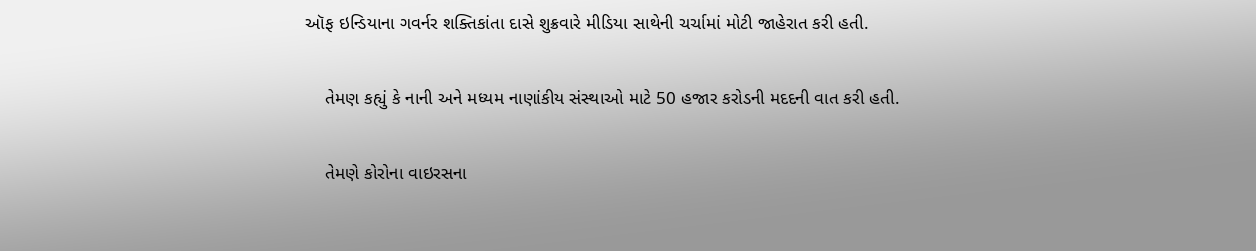ઑફ ઇન્ડિયાના ગવર્નર શક્તિકાંતા દાસે શુક્રવારે મીડિયા સાથેની ચર્ચામાં મોટી જાહેરાત કરી હતી.

    તેમણ કહ્યું કે નાની અને મધ્યમ નાણાંકીય સંસ્થાઓ માટે 50 હજાર કરોડની મદદની વાત કરી હતી.

    તેમણે કોરોના વાઇરસના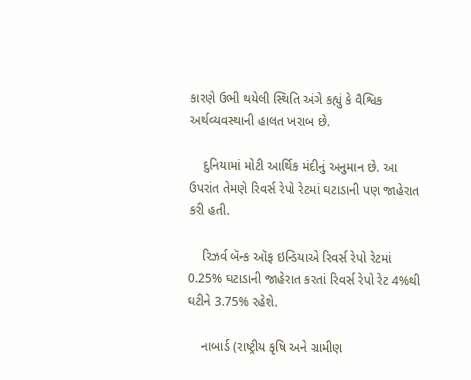કારણે ઉભી થયેલી સ્થિતિ અંગે કહ્યું કે વૈશ્વિક અર્થવ્યવસ્થાની હાલત ખરાબ છે.

    દુનિયામાં મોટી આર્થિક મંદીનું અનુમાન છે. આ ઉપરાંત તેમણે રિવર્સ રેપો રેટમાં ઘટાડાની પણ જાહેરાત કરી હતી.

    રિઝર્વ બૅન્ક ઑફ ઇન્ડિયાએ રિવર્સ રેપો રેટમાં 0.25% ઘટાડાની જાહેરાત કરતાં રિવર્સ રેપો રેટ 4%થી ઘટીને 3.75% રહેશે.

    નાબાર્ડ (રાષ્ટ્રીય કૃષિ અને ગ્રામીણ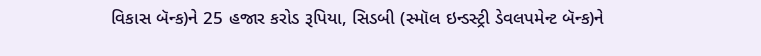વિકાસ બૅન્ક)ને 25 હજાર કરોડ રૂપિયા, સિડબી (સ્મૉલ ઇન્ડસ્ટ્રી ડેવલપમેન્ટ બૅન્ક)ને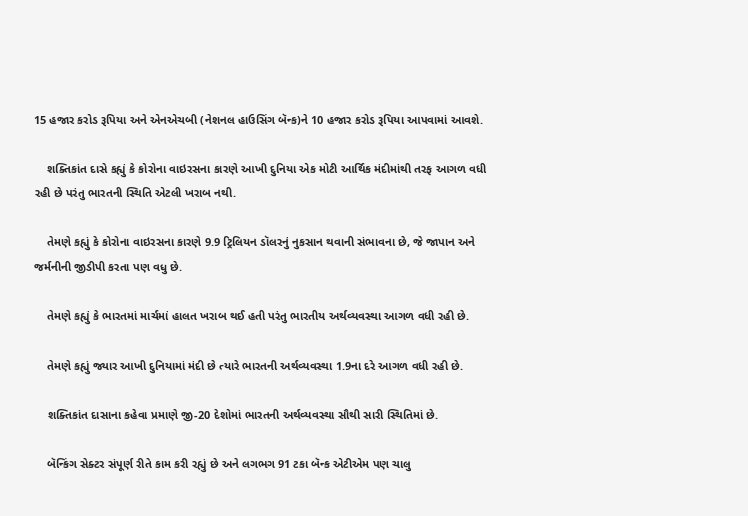15 હજાર કરોડ રૂપિયા અને એનએચબી (નેશનલ હાઉસિંગ બૅન્ક)ને 10 હજાર કરોડ રૂપિયા આપવામાં આવશે.

    શક્તિકાંત દાસે કહ્યું કે કોરોના વાઇરસના કારણે આખી દુનિયા એક મોટી આર્થિક મંદીમાંથી તરફ આગળ વધી રહી છે પરંતુ ભારતની સ્થિતિ એટલી ખરાબ નથી.

    તેમણે કહ્યું કે કોરોના વાઇરસના કારણે 9.9 ટ્રિલિયન ડૉલરનું નુકસાન થવાની સંભાવના છે, જે જાપાન અને જર્મનીની જીડીપી કરતા પણ વધુ છે.

    તેમણે કહ્યું કે ભારતમાં માર્ચમાં હાલત ખરાબ થઈ હતી પરંતુ ભારતીય અર્થવ્યવસ્થા આગળ વધી રહી છે.

    તેમણે કહ્યું જ્યાર આખી દુનિયામાં મંદી છે ત્યારે ભારતની અર્થવ્યવસ્થા 1.9ના દરે આગળ વધી રહી છે.

    શક્તિકાંત દાસાના કહેવા પ્રમાણે જી-20 દેશોમાં ભારતની અર્થવ્યવસ્થા સૌથી સારી સ્થિતિમાં છે.

    બૅન્કિંગ સેક્ટર સંપૂર્ણ રીતે કામ કરી રહ્યું છે અને લગભગ 91 ટકા બૅન્ક એટીએમ પણ ચાલુ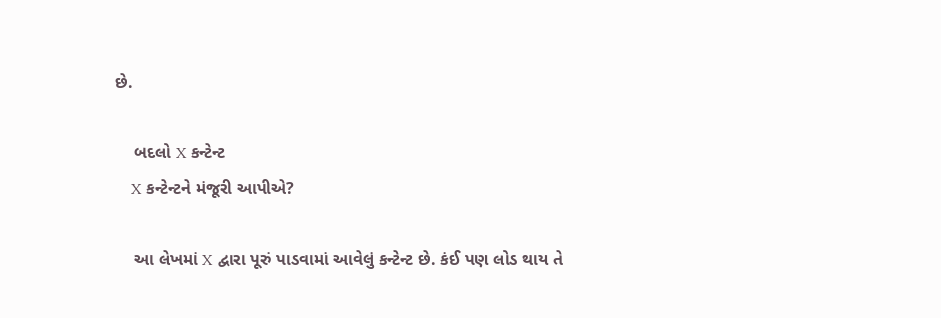છે.

    બદલો X કન્ટેન્ટ
    X કન્ટેન્ટને મંજૂરી આપીએ?

    આ લેખમાં X દ્વારા પૂરું પાડવામાં આવેલું કન્ટેન્ટ છે. કંઈ પણ લોડ થાય તે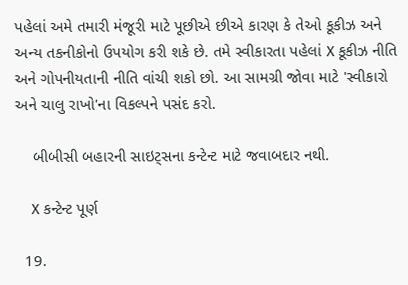પહેલાં અમે તમારી મંજૂરી માટે પૂછીએ છીએ કારણ કે તેઓ કૂકીઝ અને અન્ય તકનીકોનો ઉપયોગ કરી શકે છે. તમે સ્વીકારતા પહેલાં X કૂકીઝ નીતિ અને ગોપનીયતાની નીતિ વાંચી શકો છો. આ સામગ્રી જોવા માટે 'સ્વીકારો અને ચાલુ રાખો'ના વિકલ્પને પસંદ કરો.

    બીબીસી બહારની સાઇટ્સના કન્ટેન્ટ માટે જવાબદાર નથી.

    X કન્ટેન્ટ પૂર્ણ

  19.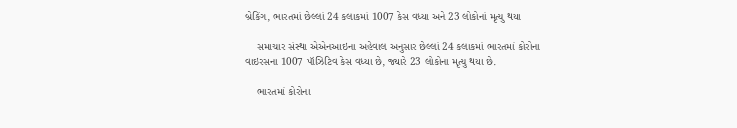બ્રેકિંગ, ભારતમાં છેલ્લાં 24 કલાકમાં 1007 કેસ વધ્યા અને 23 લોકોનાં મૃત્યુ થયા

    સમાચાર સંસ્થા એએનઆઇના અહેવાલ અનુસાર છેલ્લાં 24 કલાકમાં ભારતમાં કોરોના વાઇરસના 1007 પૉઝિટિવ કેસ વધ્યા છે, જ્યારે 23 લોકોના મૃત્યુ થયા છે.

    ભારતમાં કોરોના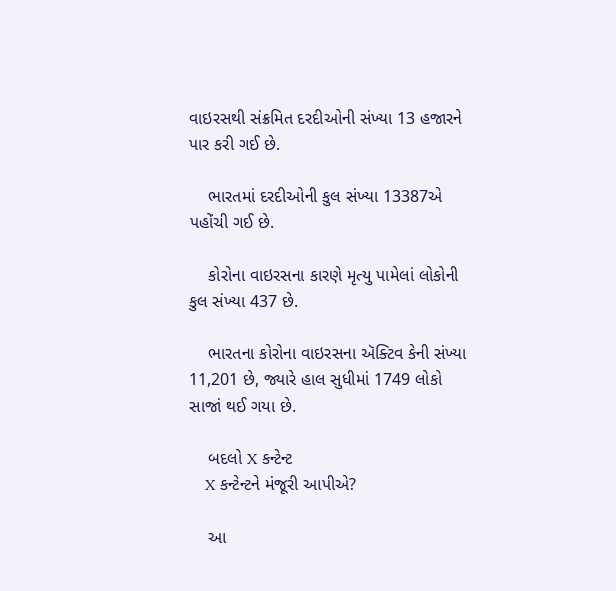વાઇરસથી સંક્રમિત દરદીઓની સંખ્યા 13 હજારને પાર કરી ગઈ છે.

    ભારતમાં દરદીઓની કુલ સંખ્યા 13387એ પહોંચી ગઈ છે.

    કોરોના વાઇરસના કારણે મૃત્યુ પામેલાં લોકોની કુલ સંખ્યા 437 છે.

    ભારતના કોરોના વાઇરસના ઍક્ટિવ કેની સંખ્યા 11,201 છે, જ્યારે હાલ સુધીમાં 1749 લોકો સાજાં થઈ ગયા છે.

    બદલો X કન્ટેન્ટ
    X કન્ટેન્ટને મંજૂરી આપીએ?

    આ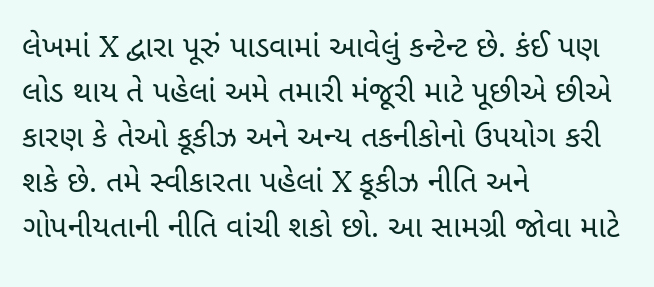લેખમાં X દ્વારા પૂરું પાડવામાં આવેલું કન્ટેન્ટ છે. કંઈ પણ લોડ થાય તે પહેલાં અમે તમારી મંજૂરી માટે પૂછીએ છીએ કારણ કે તેઓ કૂકીઝ અને અન્ય તકનીકોનો ઉપયોગ કરી શકે છે. તમે સ્વીકારતા પહેલાં X કૂકીઝ નીતિ અને ગોપનીયતાની નીતિ વાંચી શકો છો. આ સામગ્રી જોવા માટે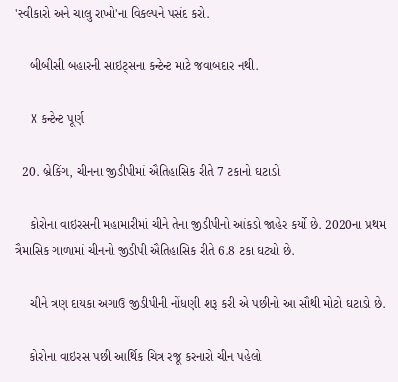'સ્વીકારો અને ચાલુ રાખો'ના વિકલ્પને પસંદ કરો.

    બીબીસી બહારની સાઇટ્સના કન્ટેન્ટ માટે જવાબદાર નથી.

    X કન્ટેન્ટ પૂર્ણ

  20. બ્રેકિંગ, ચીનના જીડીપીમાં ઐતિહાસિક રીતે 7 ટકાનો ઘટાડો

    કોરોના વાઇરસની મહામારીમાં ચીને તેના જીડીપીનો આંકડો જાહેર કર્યો છે. 2020ના પ્રથમ ત્રૈમાસિક ગાળામાં ચીનનો જીડીપી ઐતિહાસિક રીતે 6.8 ટકા ઘટ્યો છે.

    ચીને ત્રણ દાયકા અગાઉ જીડીપીની નોંધણી શરૂ કરી એ પછીનો આ સૌથી મોટો ઘટાડો છે.

    કોરોના વાઇરસ પછી આર્થિક ચિત્ર રજૂ કરનારો ચીન પહેલો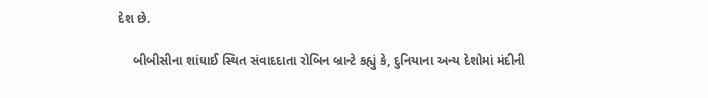દેશ છે.

    બીબીસીના શાંઘાઈ સ્થિત સંવાદદાતા રોબિન બ્રાન્ટે કહ્યું કે, દુનિયાના અન્ય દેશોમાં મંદીની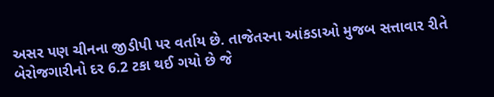અસર પણ ચીનના જીડીપી પર વર્તાય છે. તાજેતરના આંકડાઓ મુજબ સત્તાવાર રીતે બેરોજગારીનો દર 6.2 ટકા થઈ ગયો છે જે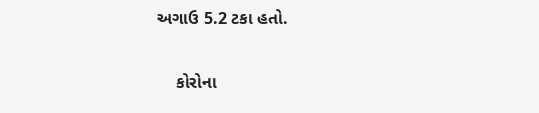અગાઉ 5.2 ટકા હતો.

    કોરોના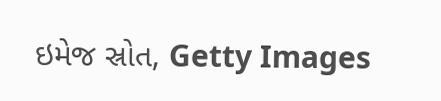ઇમેજ સ્રોત, Getty Images